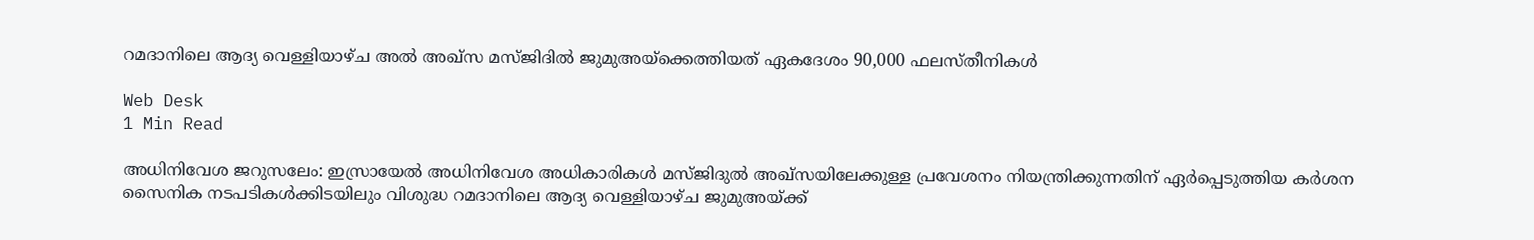റമദാനിലെ ആദ്യ വെള്ളിയാഴ്ച അല്‍ അഖ്‌സ മസ്ജിദില്‍ ജുമുഅയ്‌ക്കെത്തിയത് ഏകദേശം 90,000 ഫലസ്തീനികള്‍

Web Desk
1 Min Read

അധിനിവേശ ജറുസലേം: ഇസ്രായേല്‍ അധിനിവേശ അധികാരികള്‍ മസ്ജിദുല്‍ അഖ്‌സയിലേക്കുള്ള പ്രവേശനം നിയന്ത്രിക്കുന്നതിന് ഏര്‍പ്പെടുത്തിയ കര്‍ശന സൈനിക നടപടികള്‍ക്കിടയിലും വിശുദ്ധ റമദാനിലെ ആദ്യ വെള്ളിയാഴ്ച ജുമുഅയ്ക്ക്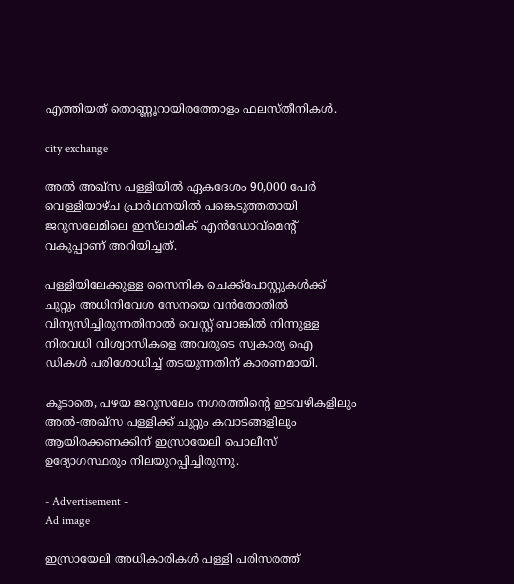എത്തിയത് തൊണ്ണൂറായിരത്തോളം ഫലസ്തീനികള്‍.

city exchange

അല്‍ അഖ്സ പള്ളിയില്‍ ഏകദേശം 90,000 പേര്‍ വെള്ളിയാഴ്ച പ്രാര്‍ഥനയില്‍ പങ്കെടുത്തതായി ജറുസലേമിലെ ഇസ്‌ലാമിക് എന്‍ഡോവ്മെന്റ് വകുപ്പാണ് അറിയിച്ചത്.

പള്ളിയിലേക്കുള്ള സൈനിക ചെക്ക്പോസ്റ്റുകള്‍ക്ക് ചുറ്റും അധിനിവേശ സേനയെ വന്‍തോതില്‍ വിന്യസിച്ചിരുന്നതിനാല്‍ വെസ്റ്റ് ബാങ്കില്‍ നിന്നുള്ള നിരവധി വിശ്വാസികളെ അവരുടെ സ്വകാര്യ ഐ ഡികള്‍ പരിശോധിച്ച് തടയുന്നതിന് കാരണമായി.

കൂടാതെ, പഴയ ജറുസലേം നഗരത്തിന്റെ ഇടവഴികളിലും അല്‍-അഖ്സ പള്ളിക്ക് ചുറ്റും കവാടങ്ങളിലും ആയിരക്കണക്കിന് ഇസ്രായേലി പൊലീസ് ഉദ്യോഗസ്ഥരും നിലയുറപ്പിച്ചിരുന്നു.

- Advertisement -
Ad image

ഇസ്രായേലി അധികാരികള്‍ പള്ളി പരിസരത്ത്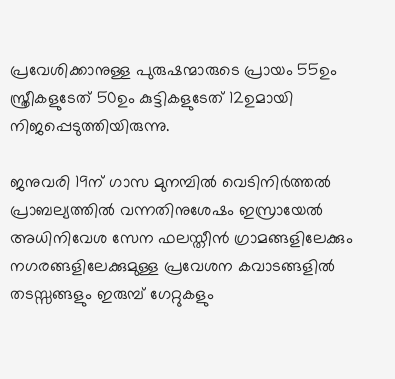പ്രവേശിക്കാനുള്ള പുരുഷന്മാരുടെ പ്രായം 55ഉം സ്ത്രീകളുടേത് 50ഉം കുട്ടികളുടേത് 12ഉമായി നിജപ്പെടുത്തിയിരുന്നു.

ജനുവരി 19ന് ഗാസ മുനമ്പില്‍ വെടിനിര്‍ത്തല്‍ പ്രാബല്യത്തില്‍ വന്നതിനുശേഷം ഇസ്രായേല്‍ അധിനിവേശ സേന ഫലസ്തീന്‍ ഗ്രാമങ്ങളിലേക്കും നഗരങ്ങളിലേക്കുമുള്ള പ്രവേശന കവാടങ്ങളില്‍ തടസ്സങ്ങളും ഇരുമ്പ് ഗേറ്റുകളും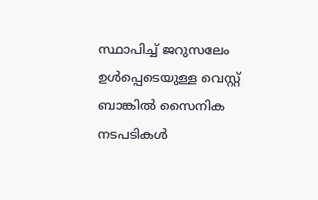സ്ഥാപിച്ച് ജറുസലേം ഉള്‍പ്പെടെയുള്ള വെസ്റ്റ് ബാങ്കില്‍ സൈനിക നടപടികള്‍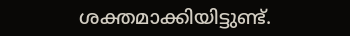ശക്തമാക്കിയിട്ടുണ്ട്.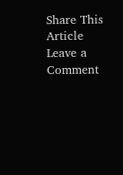Share This Article
Leave a Comment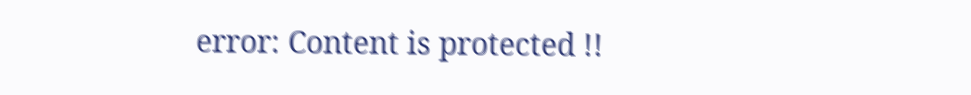error: Content is protected !!